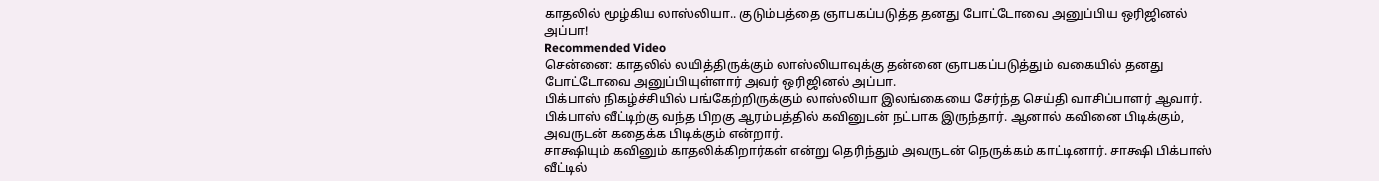காதலில் மூழ்கிய லாஸ்லியா.. குடும்பத்தை ஞாபகப்படுத்த தனது போட்டோவை அனுப்பிய ஒரிஜினல் அப்பா!
Recommended Video
சென்னை: காதலில் லயித்திருக்கும் லாஸ்லியாவுக்கு தன்னை ஞாபகப்படுத்தும் வகையில் தனது போட்டோவை அனுப்பியுள்ளார் அவர் ஒரிஜினல் அப்பா.
பிக்பாஸ் நிகழ்ச்சியில் பங்கேற்றிருக்கும் லாஸ்லியா இலங்கையை சேர்ந்த செய்தி வாசிப்பாளர் ஆவார். பிக்பாஸ் வீட்டிற்கு வந்த பிறகு ஆரம்பத்தில் கவினுடன் நட்பாக இருந்தார். ஆனால் கவினை பிடிக்கும், அவருடன் கதைக்க பிடிக்கும் என்றார்.
சாக்ஷியும் கவினும் காதலிக்கிறார்கள் என்று தெரிந்தும் அவருடன் நெருக்கம் காட்டினார். சாக்ஷி பிக்பாஸ் வீட்டில்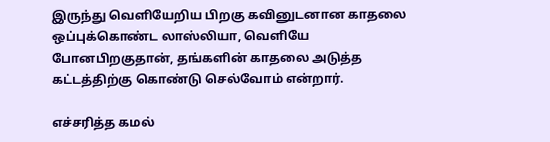இருந்து வெளியேறிய பிறகு கவினுடனான காதலை ஒப்புக்கொண்ட லாஸ்லியா, வெளியே போனபிறகுதான், தங்களின் காதலை அடுத்த கட்டத்திற்கு கொண்டு செல்வோம் என்றார்.

எச்சரித்த கமல்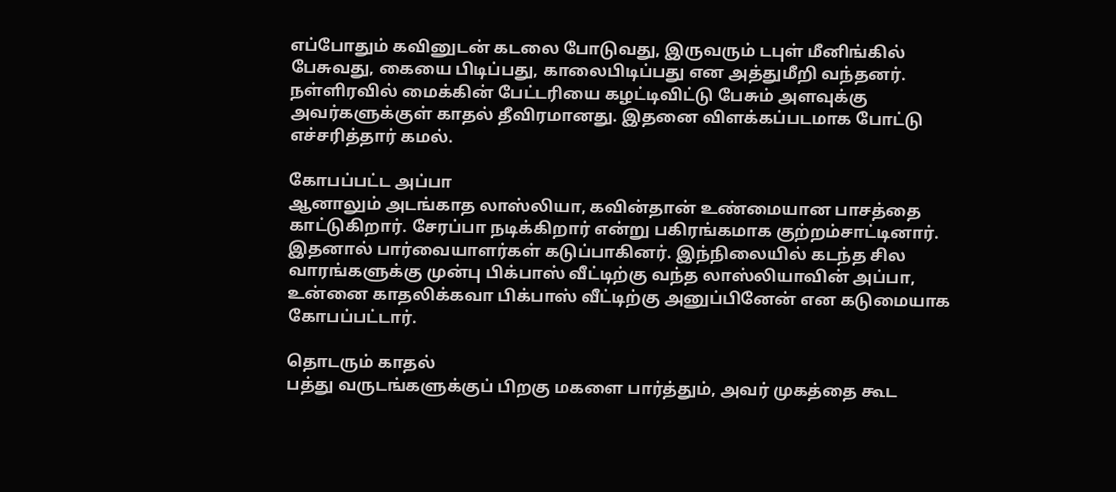எப்போதும் கவினுடன் கடலை போடுவது, இருவரும் டபுள் மீனிங்கில் பேசுவது, கையை பிடிப்பது, காலைபிடிப்பது என அத்துமீறி வந்தனர். நள்ளிரவில் மைக்கின் பேட்டரியை கழட்டிவிட்டு பேசும் அளவுக்கு அவர்களுக்குள் காதல் தீவிரமானது. இதனை விளக்கப்படமாக போட்டு எச்சரித்தார் கமல்.

கோபப்பட்ட அப்பா
ஆனாலும் அடங்காத லாஸ்லியா, கவின்தான் உண்மையான பாசத்தை காட்டுகிறார். சேரப்பா நடிக்கிறார் என்று பகிரங்கமாக குற்றம்சாட்டினார். இதனால் பார்வையாளர்கள் கடுப்பாகினர். இந்நிலையில் கடந்த சில வாரங்களுக்கு முன்பு பிக்பாஸ் வீட்டிற்கு வந்த லாஸ்லியாவின் அப்பா, உன்னை காதலிக்கவா பிக்பாஸ் வீட்டிற்கு அனுப்பினேன் என கடுமையாக கோபப்பட்டார்.

தொடரும் காதல்
பத்து வருடங்களுக்குப் பிறகு மகளை பார்த்தும், அவர் முகத்தை கூட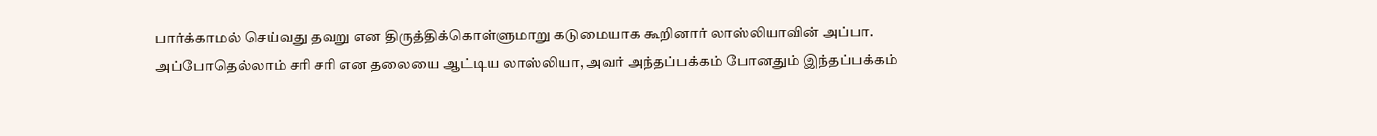பார்க்காமல் செய்வது தவறு என திருத்திக்கொள்ளுமாறு கடுமையாக கூறினார் லாஸ்லியாவின் அப்பா. அப்போதெல்லாம் சரி சரி என தலையை ஆட்டிய லாஸ்லியா, அவர் அந்தப்பக்கம் போனதும் இந்தப்பக்கம்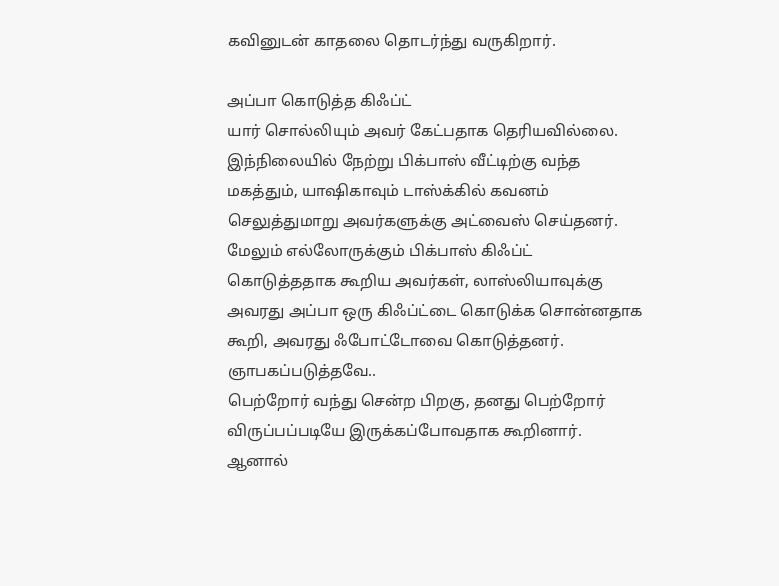கவினுடன் காதலை தொடர்ந்து வருகிறார்.

அப்பா கொடுத்த கிஃப்ட்
யார் சொல்லியும் அவர் கேட்பதாக தெரியவில்லை. இந்நிலையில் நேற்று பிக்பாஸ் வீட்டிற்கு வந்த மகத்தும், யாஷிகாவும் டாஸ்க்கில் கவனம் செலுத்துமாறு அவர்களுக்கு அட்வைஸ் செய்தனர். மேலும் எல்லோருக்கும் பிக்பாஸ் கிஃப்ட் கொடுத்ததாக கூறிய அவர்கள், லாஸ்லியாவுக்கு அவரது அப்பா ஒரு கிஃப்ட்டை கொடுக்க சொன்னதாக கூறி, அவரது ஃபோட்டோவை கொடுத்தனர்.
ஞாபகப்படுத்தவே..
பெற்றோர் வந்து சென்ற பிறகு, தனது பெற்றோர் விருப்பப்படியே இருக்கப்போவதாக கூறினார். ஆனால்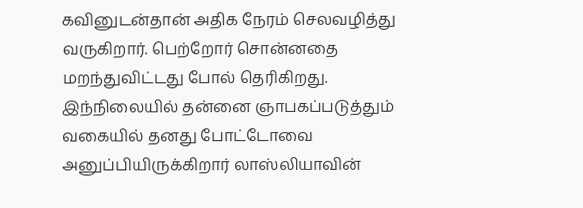கவினுடன்தான் அதிக நேரம் செலவழித்து வருகிறார். பெற்றோர் சொன்னதை மறந்துவிட்டது போல் தெரிகிறது. இந்நிலையில் தன்னை ஞாபகப்படுத்தும் வகையில் தனது போட்டோவை அனுப்பியிருக்கிறார் லாஸ்லியாவின்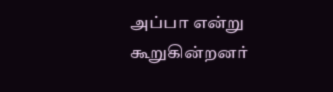அப்பா என்று கூறுகின்றனர்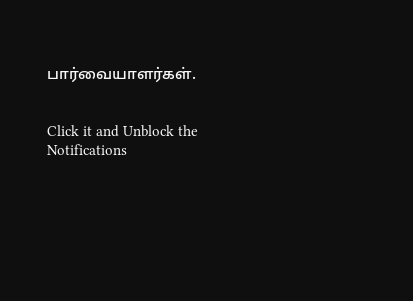பார்வையாளர்கள்.


Click it and Unblock the Notifications